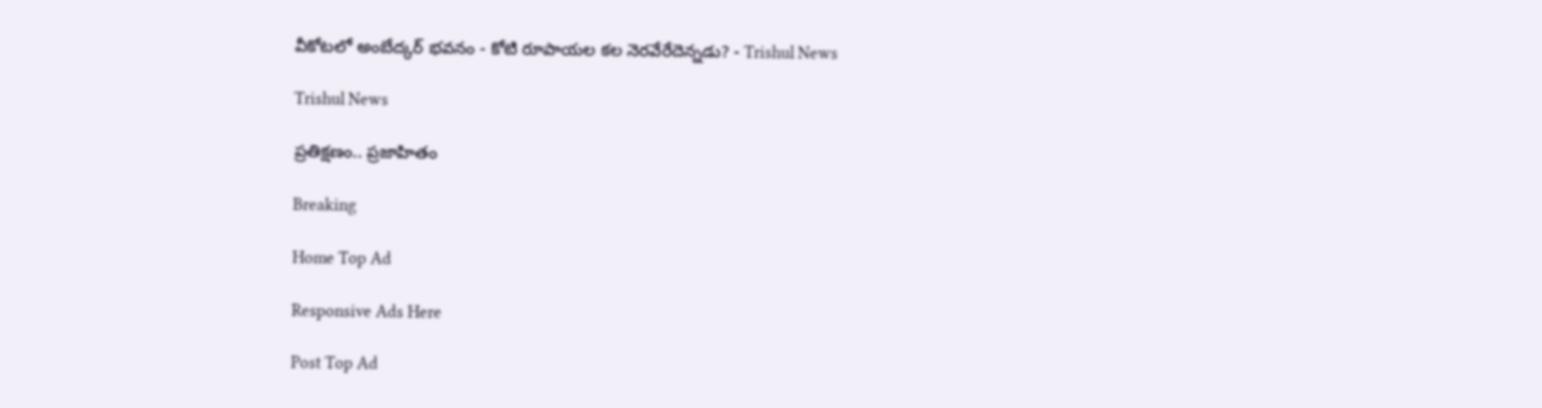వీకోటలో అంబేద్కర్ భవనం - కోటి రూపాయల కల నెరవేరేదెన్నడు? - Trishul News

Trishul News

ప్రతిక్షణం.. ప్రజాహితం

Breaking

Home Top Ad

Responsive Ads Here

Post Top Ad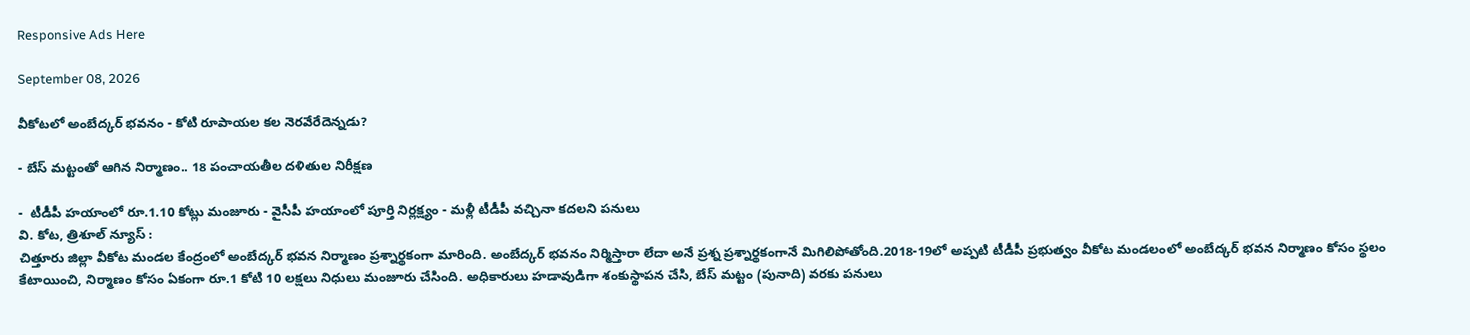Responsive Ads Here

September 08, 2026

వీకోటలో అంబేద్కర్ భవనం - కోటి రూపాయల కల నెరవేరేదెన్నడు?

- బేస్ మట్టంతో ఆగిన నిర్మాణం.. 18 పంచాయతీల దళితుల నిరీక్షణ

-  టీడీపీ హయాంలో రూ.1.10 కోట్లు మంజూరు - వైసీపీ హయాంలో పూర్తి నిర్లక్ష్యం - మళ్లీ టీడీపీ వచ్చినా కదలని పనులు
వి. కోట, త్రిశూల్ న్యూస్ :
చిత్తూరు జిల్లా వీకోట మండల కేంద్రంలో అంబేద్కర్ భవన నిర్మాణం ప్రశ్నార్థకంగా మారింది. అంబేద్కర్ భవనం నిర్మిస్తారా లేదా అనే ప్రశ్న ప్రశ్నార్థకంగానే మిగిలిపోతోంది.2018-19లో అప్పటి టీడీపీ ప్రభుత్వం వీకోట మండలంలో అంబేద్కర్ భవన నిర్మాణం కోసం స్థలం కేటాయించి, నిర్మాణం కోసం ఏకంగా రూ.1 కోటి 10 లక్షలు నిధులు మంజూరు చేసింది. అధికారులు హడావుడిగా శంకుస్థాపన చేసి, బేస్ మట్టం (పునాది) వరకు పనులు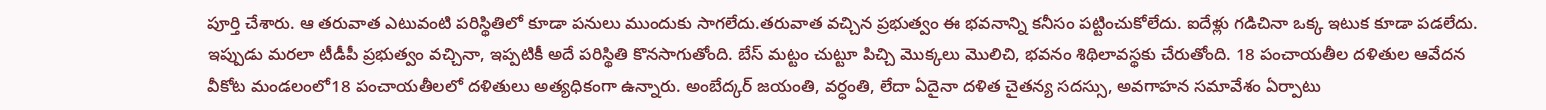పూర్తి చేశారు. ఆ తరువాత ఎటువంటి పరిస్థితిలో కూడా పనులు ముందుకు సాగలేదు.తరువాత వచ్చిన ప్రభుత్వం ఈ భవనాన్ని కనీసం పట్టించుకోలేదు. ఐదేళ్లు గడిచినా ఒక్క ఇటుక కూడా పడలేదు. ఇప్పుడు మరలా టీడీపీ ప్రభుత్వం వచ్చినా, ఇప్పటికీ అదే పరిస్థితి కొనసాగుతోంది. బేస్ మట్టం చుట్టూ పిచ్చి మొక్కలు మొలిచి, భవనం శిథిలావస్థకు చేరుతోంది. 18 పంచాయతీల దళితుల ఆవేదన వీకోట మండలంలో18 పంచాయతీలలో దళితులు అత్యధికంగా ఉన్నారు. అంబేద్కర్ జయంతి, వర్ధంతి, లేదా ఏదైనా దళిత చైతన్య సదస్సు, అవగాహన సమావేశం ఏర్పాటు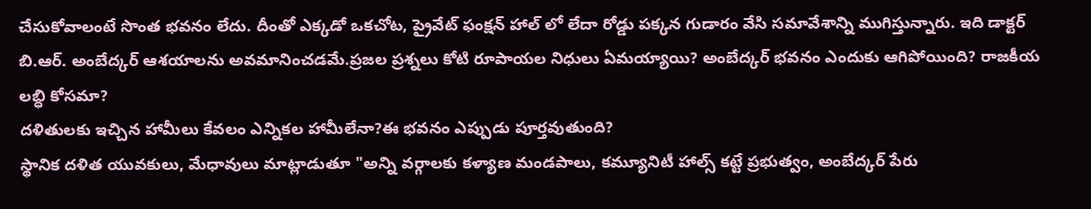చేసుకోవాలంటే సొంత భవనం లేదు. దీంతో ఎక్కడో ఒకచోట, ప్రైవేట్ ఫంక్షన్ హాల్ లో లేదా రోడ్డు పక్కన గుడారం వేసి సమావేశాన్ని ముగిస్తున్నారు. ఇది డాక్టర్ బి.ఆర్. అంబేద్కర్ ఆశయాలను అవమానించడమే.ప్రజల ప్రశ్నలు కోటి రూపాయల నిధులు ఏమయ్యాయి? అంబేద్కర్ భవనం ఎందుకు ఆగిపోయింది? రాజకీయ లబ్ధి కోసమా?
దళితులకు ఇచ్చిన హామీలు కేవలం ఎన్నికల హామీలేనా?ఈ భవనం ఎప్పుడు పూర్తవుతుంది?
స్థానిక దళిత యువకులు, మేధావులు మాట్లాడుతూ "అన్ని వర్గాలకు కళ్యాణ మండపాలు, కమ్యూనిటీ హాల్స్ కట్టే ప్రభుత్వం, అంబేద్కర్ పేరు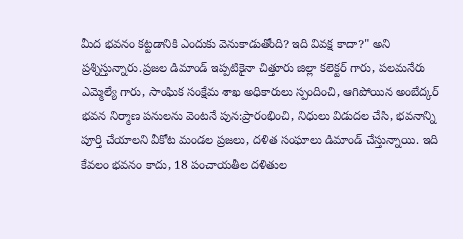మీద భవనం కట్టడానికి ఎందుకు వెనుకాడుతోంది? ఇది వివక్ష కాదా?" అని ప్రశ్నిస్తున్నారు.ప్రజల డిమాండ్ ఇప్పటికైనా చిత్తూరు జిల్లా కలెక్టర్ గారు, పలమనేరు ఎమ్మెల్యే గారు, సాంఘిక సంక్షేమ శాఖ అధికారులు స్పందించి, ఆగిపోయిన అంబేద్కర్ భవన నిర్మాణ పనులను వెంటనే పున:ప్రారంభించి, నిధులు విడుదల చేసి, భవనాన్ని పూర్తి చేయాలని వీకోట మండల ప్రజలు, దళిత సంఘాలు డిమాండ్ చేస్తున్నాయి. ఇది కేవలం భవనం కాదు, 18 పంచాయతీల దళితుల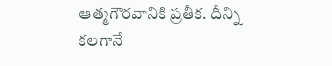ఆత్మగౌరవానికి ప్రతీక. దీన్ని కలగానే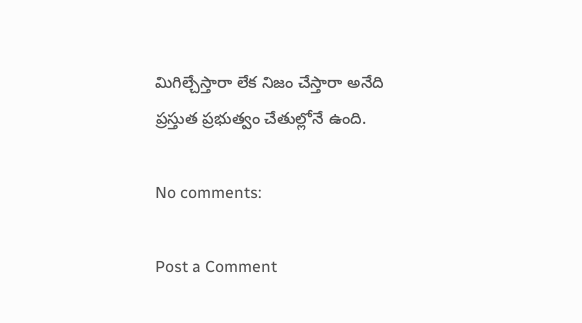మిగిల్చేస్తారా లేక నిజం చేస్తారా అనేది ప్రస్తుత ప్రభుత్వం చేతుల్లోనే ఉంది.

No comments:

Post a Comment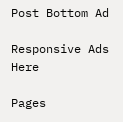Post Bottom Ad

Responsive Ads Here

Pages